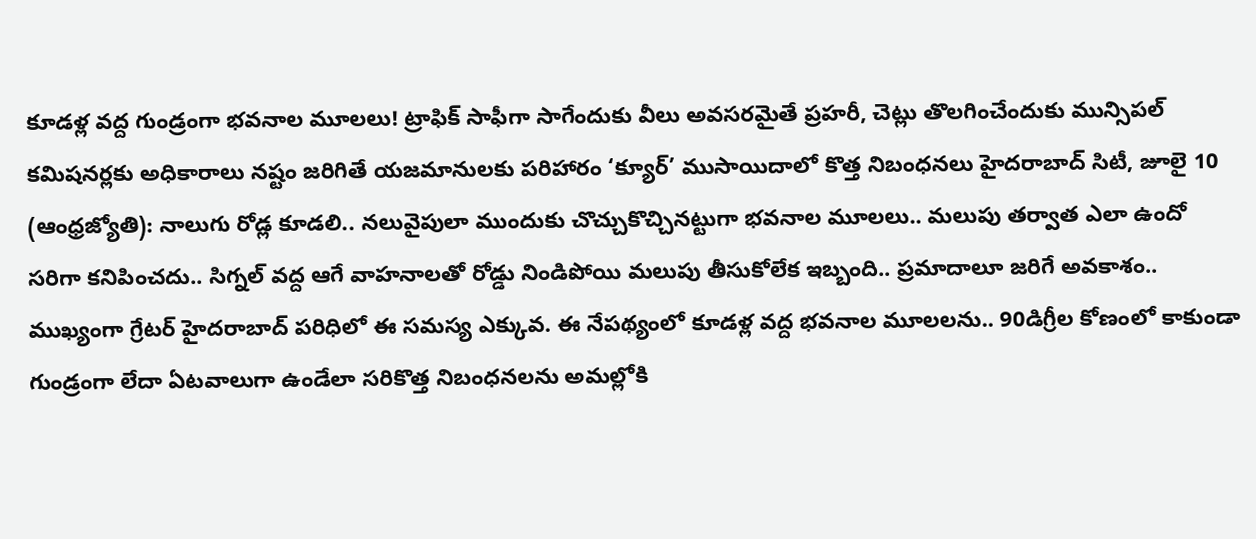కూడళ్ల వద్ద గుండ్రంగా భవనాల మూలలు! ట్రాఫిక్ సాఫీగా సాగేందుకు వీలు అవసరమైతే ప్రహరీ, చెట్లు తొలగించేందుకు మున్సిపల్ కమిషనర్లకు అధికారాలు నష్టం జరిగితే యజమానులకు పరిహారం ‘క్యూర్’ ముసాయిదాలో కొత్త నిబంధనలు హైదరాబాద్ సిటీ, జూలై 10 (ఆంధ్రజ్యోతి): నాలుగు రోడ్ల కూడలి.. నలువైపులా ముందుకు చొచ్చుకొచ్చినట్టుగా భవనాల మూలలు.. మలుపు తర్వాత ఎలా ఉందో సరిగా కనిపించదు.. సిగ్నల్ వద్ద ఆగే వాహనాలతో రోడ్డు నిండిపోయి మలుపు తీసుకోలేక ఇబ్బంది.. ప్రమాదాలూ జరిగే అవకాశం.. ముఖ్యంగా గ్రేటర్ హైదరాబాద్ పరిధిలో ఈ సమస్య ఎక్కువ. ఈ నేపథ్యంలో కూడళ్ల వద్ద భవనాల మూలలను.. 90డిగ్రీల కోణంలో కాకుండా గుండ్రంగా లేదా ఏటవాలుగా ఉండేలా సరికొత్త నిబంధనలను అమల్లోకి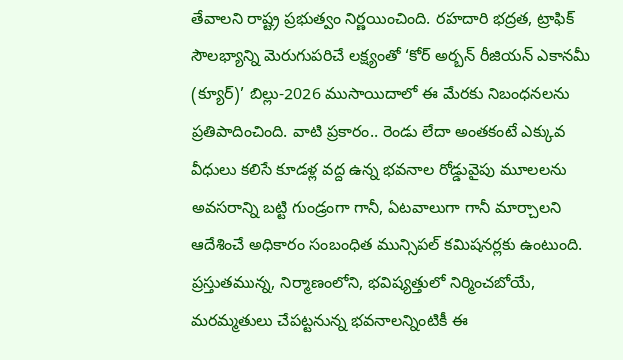తేవాలని రాష్ట్ర ప్రభుత్వం నిర్ణయించింది. రహదారి భద్రత, ట్రాఫిక్ సౌలభ్యాన్ని మెరుగుపరిచే లక్ష్యంతో ‘కోర్ అర్బన్ రీజియన్ ఎకానమీ (క్యూర్)’ బిల్లు-2026 ముసాయిదాలో ఈ మేరకు నిబంధనలను ప్రతిపాదించింది. వాటి ప్రకారం.. రెండు లేదా అంతకంటే ఎక్కువ వీధులు కలిసే కూడళ్ల వద్ద ఉన్న భవనాల రోడ్డువైపు మూలలను అవసరాన్ని బట్టి గుండ్రంగా గానీ, ఏటవాలుగా గానీ మార్చాలని ఆదేశించే అధికారం సంబంధిత మున్సిపల్ కమిషనర్లకు ఉంటుంది. ప్రస్తుతమున్న, నిర్మాణంలోని, భవిష్యత్తులో నిర్మించబోయే, మరమ్మతులు చేపట్టనున్న భవనాలన్నింటికీ ఈ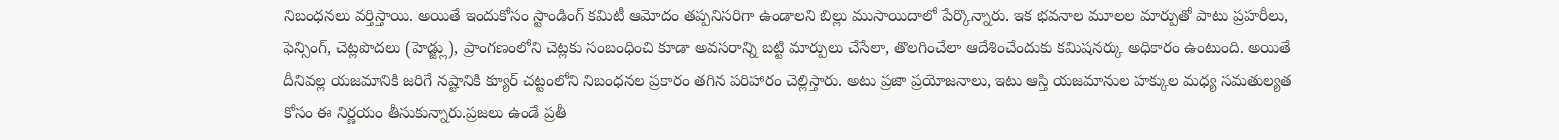నిబంధనలు వర్తిస్తాయి. అయితే ఇందుకోసం స్టాండింగ్ కమిటీ ఆమోదం తప్పనిసరిగా ఉండాలని బిల్లు ముసాయిదాలో పేర్కొన్నారు. ఇక భవనాల మూలల మార్పుతో పాటు ప్రహరీలు, ఫెన్సింగ్, చెట్లపొదలు (హెడ్జ్లు), ప్రాంగణంలోని చెట్లకు సంబంధించి కూడా అవసరాన్ని బట్టి మార్పులు చేసేలా, తొలగించేలా ఆదేశించేందుకు కమిషనర్కు అధికారం ఉంటుంది. అయితే దీనివల్ల యజమానికి జరిగే నష్టానికి క్యూర్ చట్టంలోని నిబంధనల ప్రకారం తగిన పరిహారం చెల్లిస్తారు. అటు ప్రజా ప్రయోజనాలు, ఇటు ఆస్తి యజమానుల హక్కుల మధ్య సమతుల్యత కోసం ఈ నిర్ణయం తీసుకున్నారు.ప్రజలు ఉండే ప్రతీ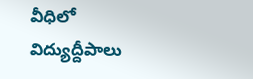వీధిలో విద్యుద్దీపాలు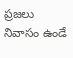ప్రజలు నివాసం ఉండే